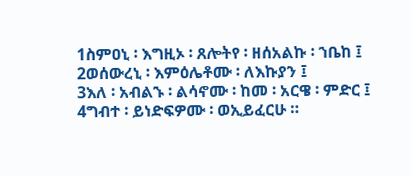1ስምዐኒ ፡ እግዚኦ ፡ ጸሎትየ ፡ ዘሰአልኩ ፡ ኀቤከ ፤
2ወሰውረኒ ፡ እምዕሌቶሙ ፡ ለእኩያን ፤
3እለ ፡ አብልኁ ፡ ልሳኖሙ ፡ ከመ ፡ አርዌ ፡ ምድር ፤
4ግብተ ፡ ይነድፍዎሙ ፡ ወኢይፈርሁ ።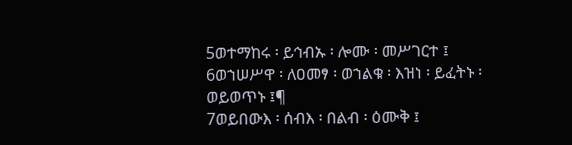5ወተማከሩ ፡ ይኅብኡ ፡ ሎሙ ፡ መሥገርተ ፤
6ወኀሠሥዋ ፡ ለዐመፃ ፡ ወኀልቁ ፡ እዝነ ፡ ይፈትኑ ፡ ወይወጥኑ ፤¶
7ወይበውእ ፡ ሰብእ ፡ በልብ ፡ ዕሙቅ ፤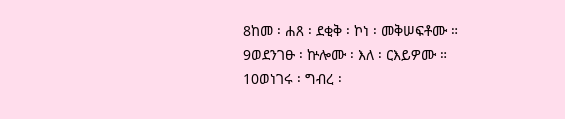8ከመ ፡ ሐጸ ፡ ደቂቅ ፡ ኮነ ፡ መቅሠፍቶሙ ።
9ወደንገፁ ፡ ኵሎሙ ፡ እለ ፡ ርእይዎሙ ።
10ወነገሩ ፡ ግብረ ፡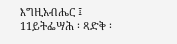እግዚአብሔር ፤
11ይትፌሣሕ ፡ ጻድቅ ፡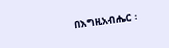በእግዚአብሔር ፡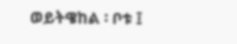ወይትዌከል ፡ ቦቱ ፤